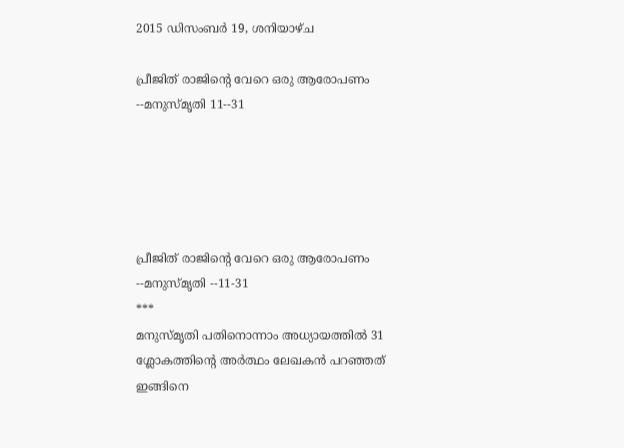2015 ഡിസംബർ 19, ശനിയാഴ്‌ച

പ്രീജിത് രാജിന്‍റെ വേറെ ഒരു ആരോപണം --മനുസ്മൃതി 11--31





പ്രീജിത് രാജിന്‍റെ വേറെ ഒരു ആരോപണം --മനുസ്മൃതി --11-31
***
മനുസ്മൃതി പതിനൊന്നാം അധ്യായത്തില്‍ 31 ശ്ലോകത്തിന്‍റെ അര്‍ത്ഥം ലേഖകന്‍ പറഞ്ഞത് ഇങ്ങിനെ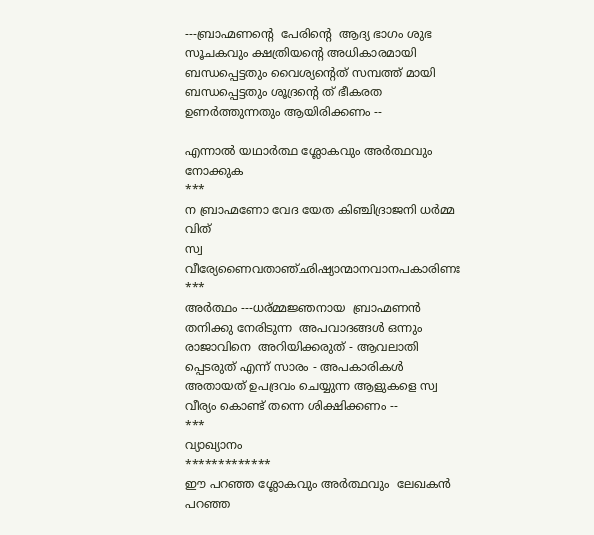---ബ്രാഹ്മണന്റെ  പേരിന്‍റെ  ആദ്യ ഭാഗം ശുഭ സൂചകവും ക്ഷത്രിയന്റെ അധികാരമായി ബന്ധപ്പെട്ടതും വൈശ്യന്റെത് സമ്പത്ത് മായി ബന്ധപ്പെട്ടതും ശൂദ്രന്റെ ത് ഭീകരത ഉണര്‍ത്തുന്നതും ആയിരിക്കണം --

എന്നാല്‍ യഥാര്‍ത്ഥ ശ്ലോകവും അര്‍ത്ഥവും നോക്കുക
***
ന ബ്രാഹ്മണോ വേദ യേത കിഞ്ചിദ്രാജനി ധര്‍മ്മ വിത്
സ്വ വീര്യേണൈവതാഞ്ഛിഷ്യാന്മാനവാനപകാരിണഃ
***
അര്‍ത്ഥം ---ധര്മ്മജ്ഞനായ  ബ്രാഹ്മണന്‍  തനിക്കു നേരിടുന്ന  അപവാദങ്ങള്‍ ഒന്നും  രാജാവിനെ  അറിയിക്കരുത് - ആവലാതി പ്പെടരുത് എന്ന് സാരം - അപകാരികള്‍ അതായത് ഉപദ്രവം ചെയ്യുന്ന ആളുകളെ സ്വ വീര്യം കൊണ്ട് തന്നെ ശിക്ഷിക്കണം --
***
വ്യാഖ്യാനം
*************
ഈ പറഞ്ഞ ശ്ലോകവും അര്‍ത്ഥവും  ലേഖകന്‍ പറഞ്ഞ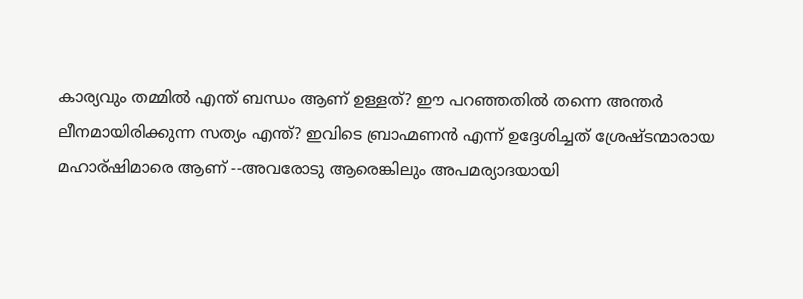കാര്യവും തമ്മില്‍ എന്ത് ബന്ധം ആണ് ഉള്ളത്? ഈ പറഞ്ഞതില്‍ തന്നെ അന്തര്‍ ലീനമായിരിക്കുന്ന സത്യം എന്ത്? ഇവിടെ ബ്രാഹ്മണന്‍ എന്ന് ഉദ്ദേശിച്ചത് ശ്രേഷ്ടന്മാരായ മഹാര്ഷിമാരെ ആണ് --അവരോടു ആരെങ്കിലും അപമര്യാദയായി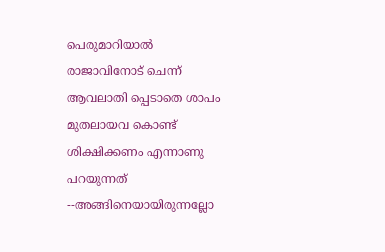പെരുമാറിയാല്‍ രാജാവിനോട് ചെന്ന് ആവലാതി പ്പെടാതെ ശാപം മുതലായവ കൊണ്ട് ശിക്ഷിക്കണം എന്നാണു പറയുന്നത് --അങ്ങിനെയായിരുന്നല്ലോ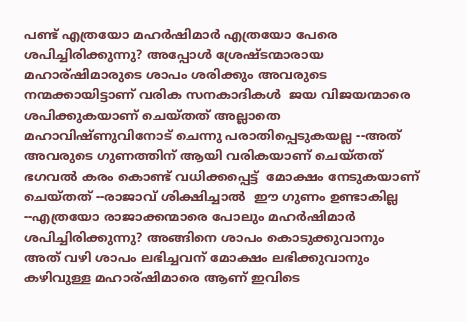പണ്ട് എത്രയോ മഹര്‍ഷിമാര്‍ എത്രയോ പേരെ ശപിച്ചിരിക്കുന്നു? അപ്പോള്‍ ശ്രേഷ്ടന്മാരായ മഹാര്ഷിമാരുടെ ശാപം ശരിക്കും അവരുടെ  നന്മക്കായിട്ടാണ് വരിക സനകാദികള്‍  ജയ വിജയന്മാരെ ശപിക്കുകയാണ് ചെയ്തത് അല്ലാതെ മഹാവിഷ്ണുവിനോട് ചെന്നു പരാതിപ്പെടുകയല്ല --അത്  അവരുടെ ഗുണത്തിന് ആയി വരികയാണ് ചെയ്തത് ഭഗവല്‍ കരം കൊണ്ട് വധിക്കപ്പെട്ട്  മോക്ഷം നേടുകയാണ്‌ ചെയ്തത് --രാജാവ് ശിക്ഷിച്ചാല്‍  ഈ ഗുണം ഉണ്ടാകില്ല --എത്രയോ രാജാക്കന്മാരെ പോലും മഹര്‍ഷിമാര്‍ ശപിച്ചിരിക്കുന്നു? അങ്ങിനെ ശാപം കൊടുക്കുവാനും അത് വഴി ശാപം ലഭിച്ചവന് മോക്ഷം ലഭിക്കുവാനും  കഴിവുള്ള മഹാര്ഷിമാരെ ആണ് ഇവിടെ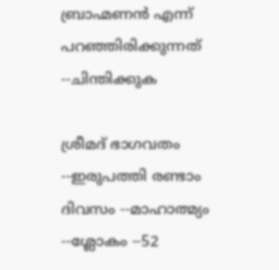ബ്രാഹ്മണന്‍ എന്ന് പറഞ്ഞിരിക്കുന്നത് --ചിന്തിക്കുക

ശ്രീമദ്‌ ഭാഗവതം --ഇരുപത്തി രണ്ടാം ദിവസം --മാഹാത്മ്യം --ശ്ലോകം --52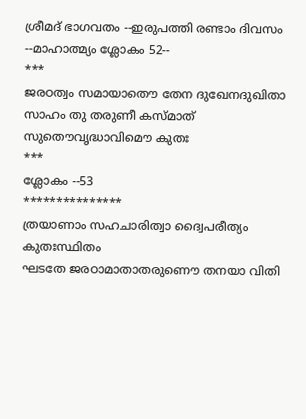ശ്രീമദ്‌ ഭാഗവതം --ഇരുപത്തി രണ്ടാം ദിവസം --മാഹാത്മ്യം ശ്ലോകം 52--
***
ജരഠത്വം സമായാതൌ തേന ദുഖേനദുഖിതാ
സാഹം തു തരുണീ കസ്മാത് സുതൌവൃദ്ധാവിമൌ കുതഃ
***
ശ്ലോകം --53
***************
ത്രയാണാം സഹചാരിത്വാ ദ്വൈപരീത്യം കുതഃസ്ഥിതം
ഘടതേ ജരഠാമാതാതരുണൌ തനയാ വിതി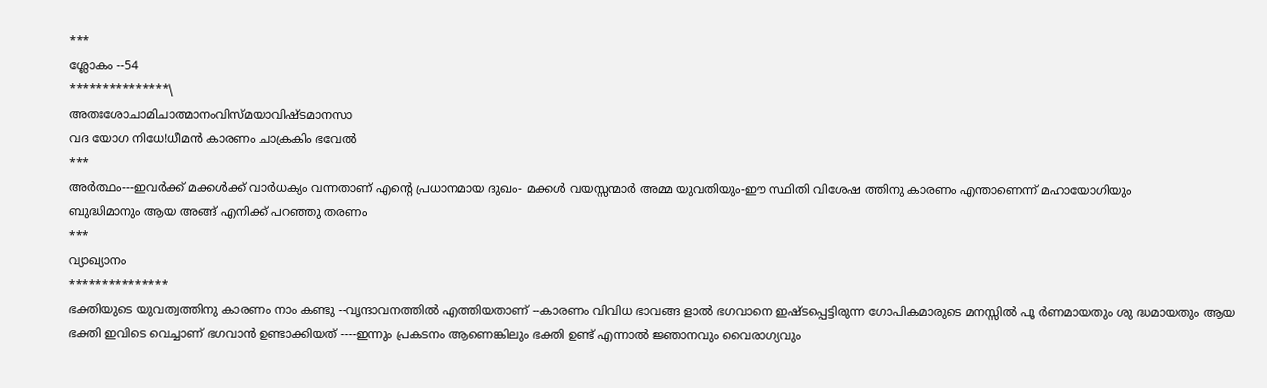***
ശ്ലോകം --54
***************\
അതഃശോചാമിചാത്മാനംവിസ്മയാവിഷ്ടമാനസാ
വദ യോഗ നിധേ!ധീമന്‍ കാരണം ചാക്രകിം ഭവേല്‍
***
അര്‍ത്ഥം---ഇവര്‍ക്ക് മക്കള്‍ക്ക്‌ വാര്‍ധക്യം വന്നതാണ് എന്റെ പ്രധാനമായ ദുഖം- മക്കള്‍ വയസ്സന്മാര്‍ അമ്മ യുവതിയും-ഈ സ്ഥിതി വിശേഷ ത്തിനു കാരണം എന്താണെന്ന് മഹായോഗിയും
ബുദ്ധിമാനും ആയ അങ്ങ് എനിക്ക് പറഞ്ഞു തരണം
***
വ്യാഖ്യാനം
***************
ഭക്തിയുടെ യുവത്വത്തിനു കാരണം നാം കണ്ടു --വൃന്ദാവനത്തില്‍ എത്തിയതാണ് --കാരണം വിവിധ ഭാവങ്ങ ളാല്‍ ഭഗവാനെ ഇഷ്ടപ്പെട്ടിരുന്ന ഗോപികമാരുടെ മനസ്സില്‍ പൂ ര്‍ണമായതും ശു ദ്ധമായതും ആയ ഭക്തി ഇവിടെ വെച്ചാണ് ഭഗവാന്‍ ഉണ്ടാക്കിയത് ----ഇന്നും പ്രകടനം ആണെങ്കിലും ഭക്തി ഉണ്ട് എന്നാല്‍ ജ്ഞാനവും വൈരാഗ്യവും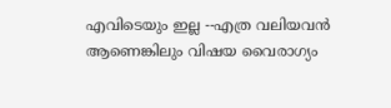എവിടെയും ഇല്ല --എത്ര വലിയവന്‍ ആണെങ്കിലും വിഷയ വൈരാഗ്യം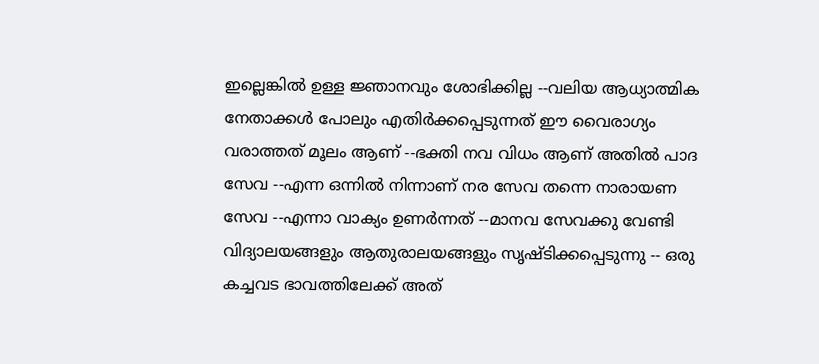ഇല്ലെങ്കില്‍ ഉള്ള ജ്ഞാനവും ശോഭിക്കില്ല --വലിയ ആധ്യാത്മിക നേതാക്കള്‍ പോലും എതിര്‍ക്കപ്പെടുന്നത് ഈ വൈരാഗ്യം വരാത്തത് മൂലം ആണ് --ഭക്തി നവ വിധം ആണ് അതില്‍ പാദ സേവ --എന്ന ഒന്നില്‍ നിന്നാണ് നര സേവ തന്നെ നാരായണ സേവ --എന്നാ വാക്യം ഉണര്‍ന്നത് --മാനവ സേവക്കു വേണ്ടി വിദ്യാലയങ്ങളും ആതുരാലയങ്ങളും സൃഷ്ടിക്കപ്പെടുന്നു -- ഒരു കച്ചവട ഭാവത്തിലേക്ക് അത്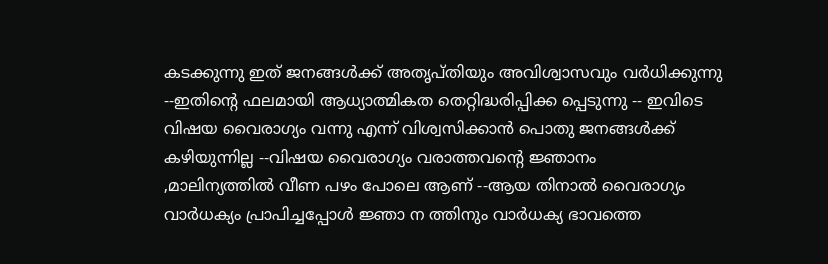കടക്കുന്നു ഇത് ജനങ്ങള്‍ക്ക്‌ അതൃപ്തിയും അവിശ്വാസവും വര്‍ധിക്കുന്നു --ഇതിന്റെ ഫലമായി ആധ്യാത്മികത തെറ്റിദ്ധരിപ്പിക്ക പ്പെടുന്നു -- ഇവിടെ വിഷയ വൈരാഗ്യം വന്നു എന്ന് വിശ്വസിക്കാന്‍ പൊതു ജനങ്ങള്‍ക്ക്‌
കഴിയുന്നില്ല --വിഷയ വൈരാഗ്യം വരാത്തവന്റെ ജ്ഞാനം
,മാലിന്യത്തില്‍ വീണ പഴം പോലെ ആണ് --ആയ തിനാല്‍ വൈരാഗ്യം
വാര്‍ധക്യം പ്രാപിച്ചപ്പോള്‍ ജ്ഞാ ന ത്തിനും വാര്‍ധക്യ ഭാവത്തെ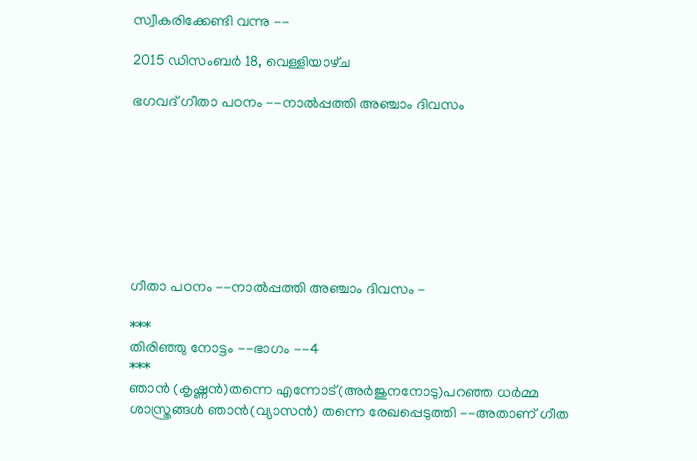സ്വീകരിക്കേണ്ടി വന്നു --

2015 ഡിസംബർ 18, വെള്ളിയാഴ്‌ച

ഭഗവദ് ഗീതാ പഠനം --നാല്‍പ്പത്തി അഞ്ചാം ദിവസം








ഗീതാ പഠനം --നാല്‍പ്പത്തി അഞ്ചാം ദിവസം -

***
തിരിഞ്ഞു നോട്ടം --ഭാഗം --4
***
ഞാന്‍ (കൃഷ്ണന്‍)തന്നെ എന്നോട്(അര്‍ജുനനോടു)പറഞ്ഞ ധര്‍മ്മ ശാസ്ത്രങ്ങള്‍ ഞാന്‍(വ്യാസന്‍) തന്നെ രേഖപ്പെടുത്തി --അതാണ്‌ ഗീത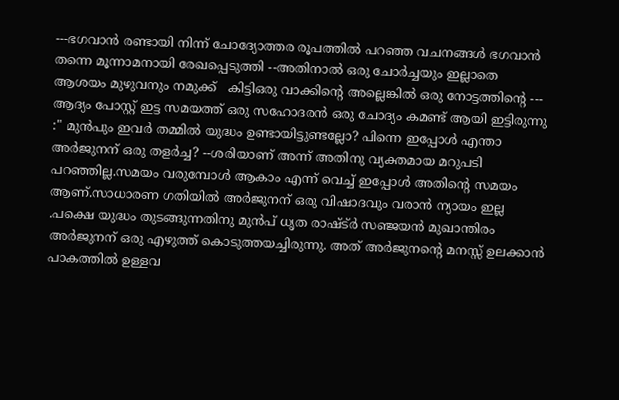---ഭഗവാന്‍ രണ്ടായി നിന്ന് ചോദ്യോത്തര രൂപത്തില്‍ പറഞ്ഞ വചനങ്ങള്‍ ഭഗവാന്‍ തന്നെ മൂന്നാമനായി രേഖപ്പെടുത്തി --അതിനാല്‍ ഒരു ചോര്‍ച്ചയും ഇല്ലാതെ ആശയം മുഴുവനും നമുക്ക്   കിട്ടിഒരു വാക്കിന്റെ അല്ലെങ്കില്‍ ഒരു നോട്ടത്തിന്റെ ---
ആദ്യം പോസ്റ്റ്‌ ഇട്ട സമയത്ത് ഒരു സഹോദരന്‍ ഒരു ചോദ്യം കമണ്ട് ആയി ഇട്ടിരുന്നു :" മുന്‍പും ഇവര്‍ തമ്മില്‍ യുദ്ധം ഉണ്ടായിട്ടുണ്ടല്ലോ? പിന്നെ ഇപ്പോള്‍ എന്താ അര്‍ജുനന് ഒരു തളര്‍ച്ച? --ശരിയാണ് അന്ന് അതിനു വ്യക്തമായ മറുപടി പറഞ്ഞില്ല.സമയം വരുമ്പോള്‍ ആകാം എന്ന് വെച്ച് ഇപ്പോള്‍ അതിന്റെ സമയം ആണ്.സാധാരണ ഗതിയില്‍ അര്‍ജുനന് ഒരു വിഷാദവും വരാന്‍ ന്യായം ഇല്ല .പക്ഷെ യുദ്ധം തുടങ്ങുന്നതിനു മുന്‍പ് ധൃത രാഷ്ട്ര്‍ സഞ്ജയന്‍ മുഖാന്തിരം അര്‍ജുനന് ഒരു എഴുത്ത് കൊടുത്തയച്ചിരുന്നു. അത് അര്‍ജുനന്റെ മനസ്സ് ഉലക്കാന്‍ പാകത്തില്‍ ഉള്ളവ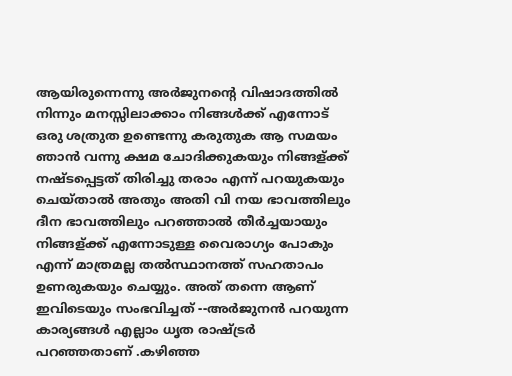ആയിരുന്നെന്നു അര്‍ജുനന്റെ വിഷാദത്തില്‍ നിന്നും മനസ്സിലാക്കാം നിങ്ങള്‍ക്ക് എന്നോട് ഒരു ശത്രുത ഉണ്ടെന്നു കരുതുക ആ സമയം ഞാന്‍ വന്നു ക്ഷമ ചോദിക്കുകയും നിങ്ങള്ക്ക് നഷ്ടപ്പെട്ടത് തിരിച്ചു തരാം എന്ന് പറയുകയും ചെയ്‌താല്‍ അതും അതി വി നയ ഭാവത്തിലും ദീന ഭാവത്തിലും പറഞ്ഞാല്‍ തീര്‍ച്ചയായും നിങ്ങള്ക്ക് എന്നോടുള്ള വൈരാഗ്യം പോകും എന്ന് മാത്രമല്ല തല്‍സ്ഥാനത്ത് സഹതാപം ഉണരുകയും ചെയ്യും. അത് തന്നെ ആണ് ഇവിടെയും സംഭവിച്ചത് --അര്‍ജുനന്‍ പറയുന്ന കാര്യങ്ങള്‍ എല്ലാം ധൃത രാഷ്ട്രര്‍ പറഞ്ഞതാണ് .കഴിഞ്ഞ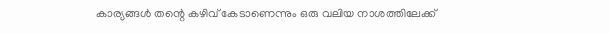കാര്യങ്ങള്‍ തന്റെ കഴിവ് കേടാണെന്നും ഒരു വലിയ നാശത്തിലേക്ക്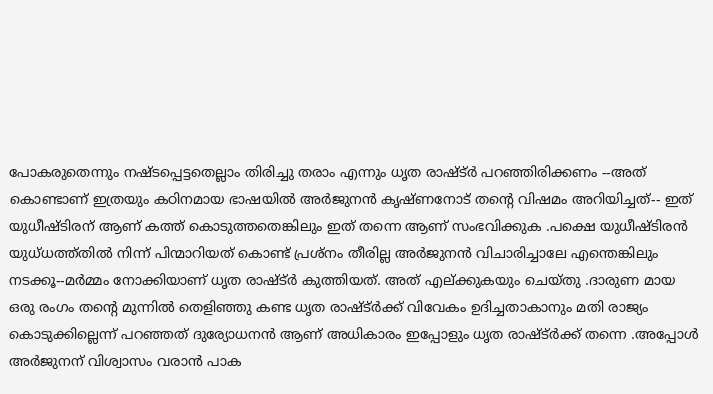പോകരുതെന്നും നഷ്ടപ്പെട്ടതെല്ലാം തിരിച്ചു തരാം എന്നും ധൃത രാഷ്ട്ര്‍ പറഞ്ഞിരിക്കണം --അത് കൊണ്ടാണ് ഇത്രയും കഠിനമായ ഭാഷയില്‍ അര്‍ജുനന്‍ കൃഷ്ണനോട് തന്റെ വിഷമം അറിയിച്ചത്-- ഇത് യുധീഷ്ടിരന് ആണ് കത്ത് കൊടുത്തതെങ്കിലും ഇത് തന്നെ ആണ് സംഭവിക്കുക .പക്ഷെ യുധീഷ്ടിരന്‍ യുധ്ധത്ത്തില്‍ നിന്ന് പിന്മാറിയത് കൊണ്ട് പ്രശ്നം തീരില്ല അര്‍ജുനന്‍ വിചാരിച്ചാലേ എന്തെങ്കിലും നടക്കൂ--മര്‍മ്മം നോക്കിയാണ് ധൃത രാഷ്ട്ര്‍ കുത്തിയത്. അത് എല്ക്കുകയും ചെയ്തു .ദാരുണ മായ ഒരു രംഗം തന്റെ മുന്നില്‍ തെളിഞ്ഞു കണ്ട ധൃത രാഷ്ട്ര്‍ക്ക് വിവേകം ഉദിച്ചതാകാനും മതി രാജ്യം കൊടുക്കില്ലെന്ന് പറഞ്ഞത് ദുര്യോധനന്‍ ആണ് അധികാരം ഇപ്പോളും ധൃത രാഷ്ട്ര്‍ക്ക് തന്നെ .അപ്പോള്‍ അര്‍ജുനന് വിശ്വാസം വരാന്‍ പാക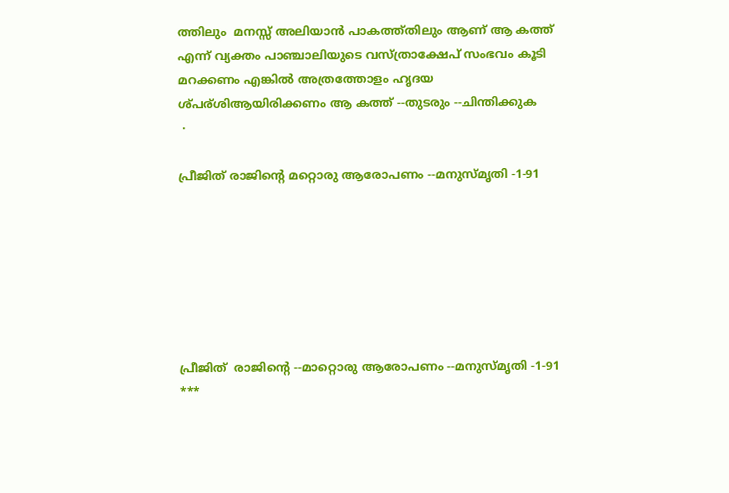ത്തിലും  മനസ്സ് അലിയാന്‍ പാകത്ത്തിലും ആണ് ആ കത്ത് എന്ന് വ്യക്തം പാഞ്ചാലിയുടെ വസ്ത്രാക്ഷേപ് സംഭവം കൂടി മറക്കണം എങ്കില്‍ അത്രത്തോളം ഹൃദയ ശ്പര്ശിആയിരിക്കണം ആ കത്ത് --തുടരും --ചിന്തിക്കുക
 ·

പ്രീജിത് രാജിന്‍റെ മറ്റൊരു ആരോപണം --മനുസ്മൃതി -1-91







പ്രീജിത്  രാജിന്‍റെ --മാറ്റൊരു ആരോപണം --മനുസ്മൃതി -1-91
***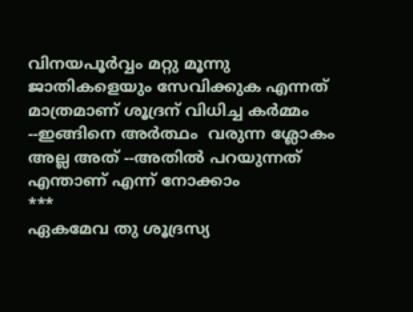വിനയപൂര്‍വ്വം മറ്റു മൂന്നു ജാതികളെയും സേവിക്കുക എന്നത് മാത്രമാണ് ശൂദ്രന് വിധിച്ച കര്‍മ്മം --ഇങ്ങിനെ അര്‍ത്ഥം  വരുന്ന ശ്ലോകം അല്ല അത് --അതില്‍ പറയുന്നത് എന്താണ് എന്ന് നോക്കാം
***
ഏകമേവ തു ശൂദ്രസ്യ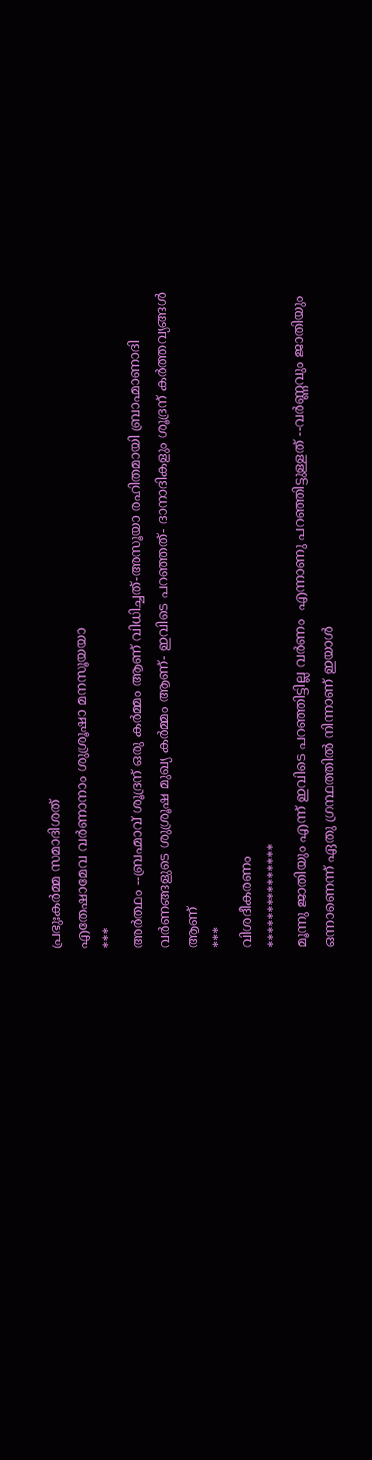പ്രഭുഃകര്‍മ്മ സമാദിശത്
എതേഷാമേവ വര്‍ണാനാം ശുശ്രൂഷാ മനസൂയയാ
***
അര്‍ത്ഥം --ബ്രഹ്മാവ്‌ ശൂദ്രന് ഒരു കര്‍മ്മം ആണ് വിധിച്ചത്-അസൂയാ രഹിതമായി ബ്രാഹ്മാണാദി വര്‍ണങ്ങളുടെ ശുശ്രൂഷ മുഖ്യ കര്‍മ്മം ആണ്- ഇവിടെ പറഞ്ഞത്- ദാനാദികളും ശൂദ്രന് കര്‍ത്തവ്യങ്ങള്‍ ആണ്
***
വിശദീകരണം
***************
മൂന്നു ജാതിയും എന്ന് ഇവിടെ പറഞ്ഞിട്ടില്ല വര്‍ണം  എന്നാണു പറഞ്ഞിട്ടുള്ളത് --വര്‍ണ്ണവും ജാതിയും ഒന്നാണെന്ന് ഏതു ഗ്രന്ഥത്തില്‍ നിന്നാണ് ഇയാള്‍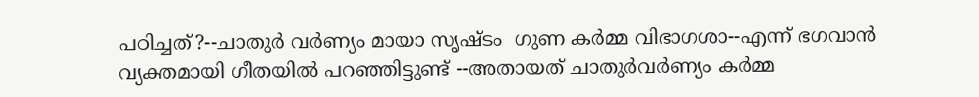പഠിച്ചത്?--ചാതുര്‍ വര്‍ണ്യം മായാ സൃഷ്ടം  ഗുണ കര്‍മ്മ വിഭാഗശാ--എന്ന് ഭഗവാന്‍ വ്യക്തമായി ഗീതയില്‍ പറഞ്ഞിട്ടുണ്ട് --അതായത് ചാതുര്‍വര്‍ണ്യം കര്‍മ്മ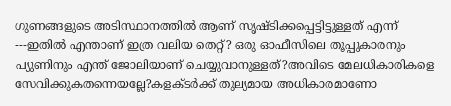ഗുണങ്ങളുടെ അടിസ്ഥാനത്തില്‍ ആണ് സൃഷ്ടിക്കപ്പെട്ടിട്ടുള്ളത്‌ എന്ന് ---ഇതില്‍ എന്താണ് ഇത്ര വലിയ തെറ്റ്? ഒരു ഓഫീസിലെ തൂപ്പുകാരനും പ്യുണിനും എന്ത് ജോലിയാണ് ചെയ്യുവാനുള്ളത്?അവിടെ മേലധികാരികളെ സേവിക്കുകതന്നെയല്ലേ?കളക്ടര്‍ക്ക് തുല്യമായ അധികാരമാണോ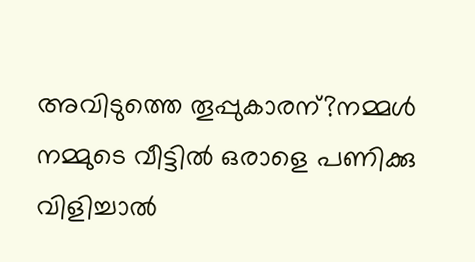അവിടുത്തെ തൂപ്പുകാരന്?നമ്മള്‍ നമ്മുടെ വീട്ടില്‍ ഒരാളെ പണിക്കു വിളിച്ചാല്‍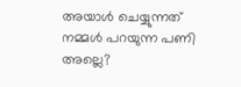അയാള്‍ ചെയ്യുന്നത് നമ്മള്‍ പറയുന്ന പണി അല്ലെ?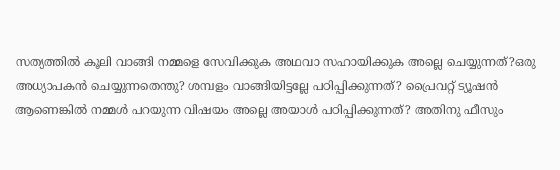സത്യത്തില്‍ കൂലി വാങ്ങി നമ്മളെ സേവിക്കുക അഥവാ സഹായിക്കുക അല്ലെ ചെയ്യുന്നത്?ഒരു അധ്യാപകന്‍ ചെയ്യുന്നതെന്തു? ശമ്പളം വാങ്ങിയിട്ടല്ലേ പഠിപ്പിക്കുന്നത്? പ്രൈവറ്റ് ട്യൂഷന്‍ ആണെങ്കില്‍ നമ്മള്‍ പറയുന്ന വിഷയം അല്ലെ അയാള്‍ പഠിപ്പിക്കുന്നത്? അതിനു ഫീസും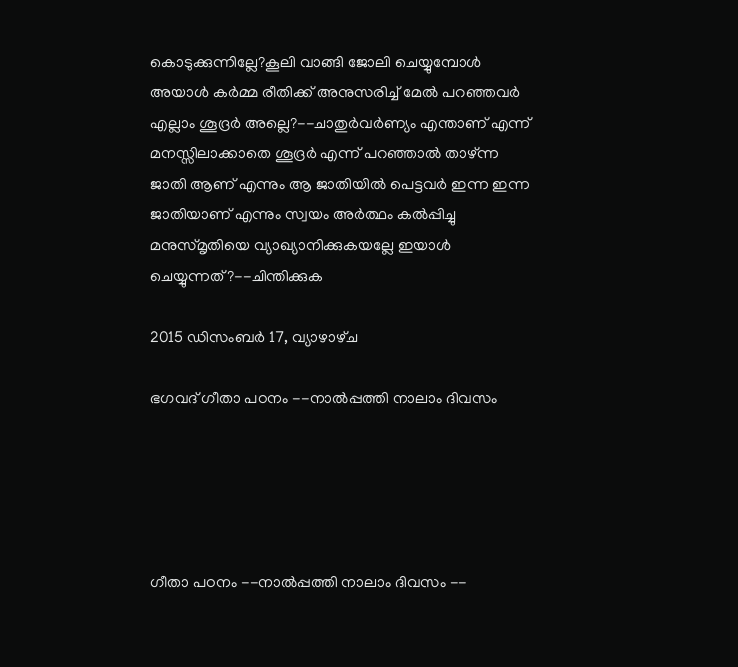കൊടുക്കുന്നില്ലേ?കൂലി വാങ്ങി ജോലി ചെയ്യുമ്പോള്‍ അയാള്‍ കര്‍മ്മ രീതിക്ക് അനുസരിച്ച് മേല്‍ പറഞ്ഞവര്‍ എല്ലാം ശൂദ്രര്‍ അല്ലെ?--ചാതുര്‍വര്‍ണ്യം എന്താണ് എന്ന് മനസ്സിലാക്കാതെ ശൂദ്രര്‍ എന്ന് പറഞ്ഞാല്‍ താഴ്ന്ന ജാതി ആണ് എന്നും ആ ജാതിയില്‍ പെട്ടവര്‍ ഇന്ന ഇന്ന ജാതിയാണ് എന്നും സ്വയം അര്‍ത്ഥം കല്‍പ്പിച്ചു മനുസ്മൃതിയെ വ്യാഖ്യാനിക്കുകയല്ലേ ഇയാള്‍ ചെയ്യുന്നത്?--ചിന്തിക്കുക

2015 ഡിസംബർ 17, വ്യാഴാഴ്‌ച

ഭഗവദ് ഗീതാ പഠനം --നാല്‍പ്പത്തി നാലാം ദിവസം





ഗീതാ പഠനം --നാല്‍പ്പത്തി നാലാം ദിവസം --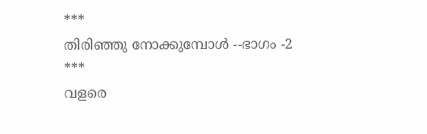***
തിരിഞ്ഞു നോക്കുമ്പോള്‍ --ഭാഗം -2
***
വളരെ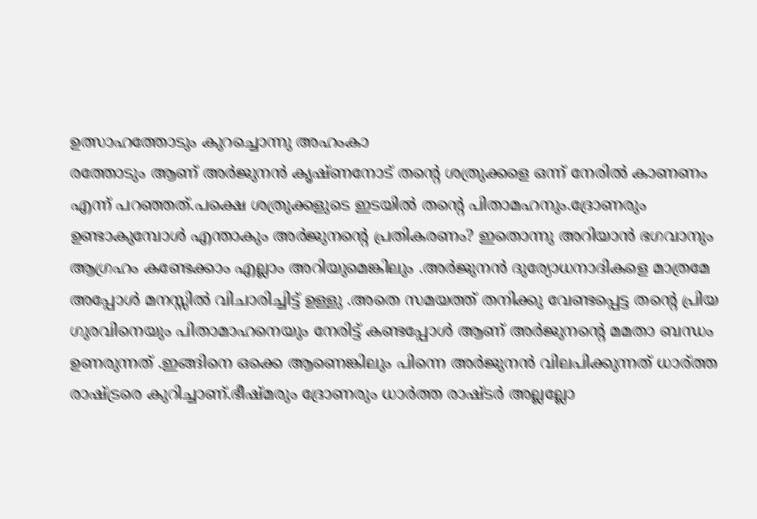ഉത്സാഹത്തോടും കുറച്ചൊന്നു അഹംകാ
രത്തോടും ആണ് അര്‍ജുനന്‍ കൃഷ്ണനോട് തന്റെ ശത്രുക്കളെ ഒന്ന് നേരില്‍ കാണണം എന്ന് പറഞ്ഞത്.പക്ഷെ ശത്രുക്കളുടെ ഇടയില്‍ തന്റെ പിതാമഹനും.ദ്രോണരും ഉണ്ടാകുമ്പോള്‍ എന്താകും അര്‍ജുനന്റെ പ്രതികരണം? ഇതൊന്നു അറിയാന്‍ ഭഗവാനും ആഗ്രഹം കണ്ടേക്കാം എല്ലാം അറിയുമെങ്കിലും .അര്‍ജുനന്‍ ദുര്യോധനാദികളെ മാത്രമേ അപ്പോള്‍ മനസ്സില്‍ വിചാരിച്ചിട്ട് ഉള്ളു .അതെ സമയത്ത് തനിക്കു വേണ്ടപ്പെട്ട തന്റെ പ്രിയ ഗുരവിനെയും പിതാമാഹനെയും നേരിട്ട് കണ്ടപ്പോള്‍ ആണ് അര്‍ജുനന്റെ മമതാ ബന്ധം ഉണരുന്നത് .ഇങ്ങിനെ ഒക്കെ ആണെങ്കിലും പിന്നെ അര്‍ജുനന്‍ വിലപിക്കുന്നത് ധാര്ത്ത രാഷ്ട്രരെ കുറിച്ചാണ്.ഭീഷ്മരും ദ്രോണരും ധാര്‍ത്ത രാഷ്ടര്‍ അല്ലല്ലോ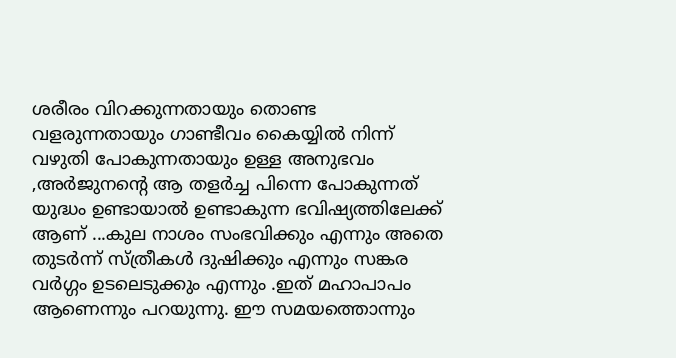ശരീരം വിറക്കുന്നതായും തൊണ്ട വളരുന്നതായും ഗാണ്ടീവം കൈയ്യില്‍ നിന്ന് വഴുതി പോകുന്നതായും ഉള്ള അനുഭവം ,അര്‍ജുനന്റെ ആ തളര്‍ച്ച പിന്നെ പോകുന്നത് യുദ്ധം ഉണ്ടായാല്‍ ഉണ്ടാകുന്ന ഭവിഷ്യത്തിലേക്ക് ആണ് ...കുല നാശം സംഭവിക്കും എന്നും അതെ തുടര്‍ന്ന് സ്ത്രീകള്‍ ദുഷിക്കും എന്നും സങ്കര വര്‍ഗ്ഗം ഉടലെടുക്കും എന്നും .ഇത് മഹാപാപം ആണെന്നും പറയുന്നു. ഈ സമയത്തൊന്നും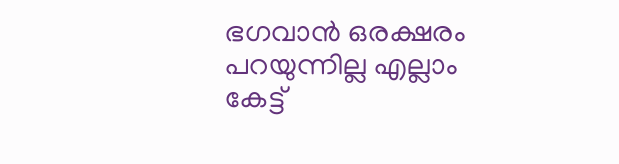ഭഗവാന്‍ ഒരക്ഷരം പറയുന്നില്ല എല്ലാം കേട്ട്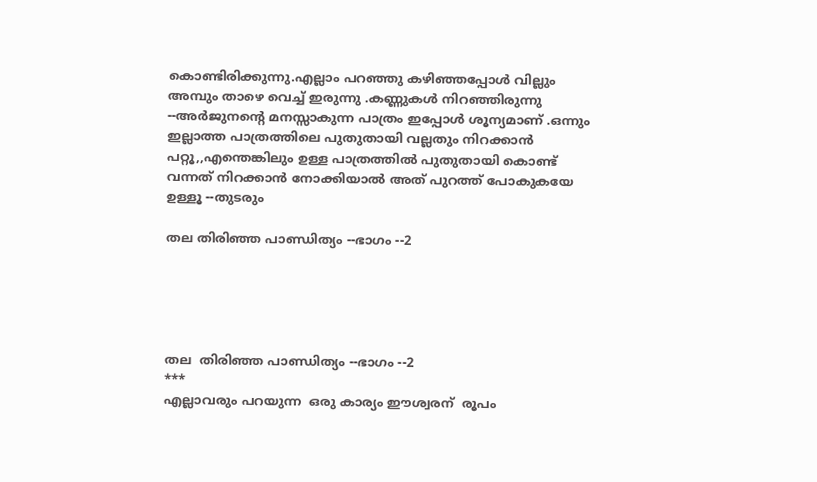കൊണ്ടിരിക്കുന്നു.എല്ലാം പറഞ്ഞു കഴിഞ്ഞപ്പോള്‍ വില്ലും അമ്പും താഴെ വെച്ച് ഇരുന്നു .കണ്ണുകള്‍ നിറഞ്ഞിരുന്നു --അര്‍ജുനന്റെ മനസ്സാകുന്ന പാത്രം ഇപ്പോള്‍ ശൂന്യമാണ് .ഒന്നും ഇല്ലാത്ത പാത്രത്തിലെ പുതുതായി വല്ലതും നിറക്കാന്‍ പറ്റൂ,,എന്തെങ്കിലും ഉള്ള പാത്രത്തില്‍ പുതുതായി കൊണ്ട് വന്നത് നിറക്കാന്‍ നോക്കിയാല്‍ അത് പുറത്ത് പോകുകയേ ഉള്ളൂ --തുടരും

തല തിരിഞ്ഞ പാണ്ഡിത്യം --ഭാഗം --2





തല  തിരിഞ്ഞ പാണ്ഡിത്യം --ഭാഗം --2
***
എല്ലാവരും പറയുന്ന  ഒരു കാര്യം ഈശ്വരന്  രൂപം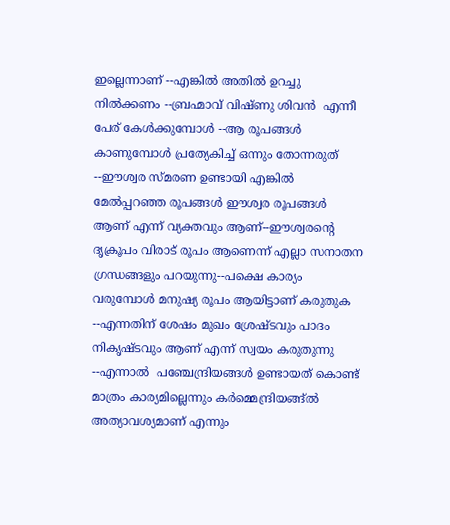ഇല്ലെന്നാണ് --എങ്കില്‍ അതില്‍ ഉറച്ചു നില്‍ക്കണം --ബ്രഹ്മാവ്‌ വിഷ്ണു ശിവന്‍  എന്നീ പേര് കേള്‍ക്കുമ്പോള്‍ --ആ രൂപങ്ങള്‍ കാണുമ്പോള്‍ പ്രത്യേകിച്ച് ഒന്നും തോന്നരുത് --ഈശ്വര സ്മരണ ഉണ്ടായി എങ്കില്‍ മേല്‍പ്പറഞ്ഞ രൂപങ്ങള്‍ ഈശ്വര രൂപങ്ങള്‍   ആണ് എന്ന് വ്യക്തവും ആണ്--ഈശ്വരന്‍റെ ദൃക്രൂപം വിരാട് രൂപം ആണെന്ന് എല്ലാ സനാതന ഗ്രന്ധങ്ങളും പറയുന്നു--പക്ഷെ കാര്യം വരുമ്പോള്‍ മനുഷ്യ രൂപം ആയിട്ടാണ് കരുതുക --എന്നതിന് ശേഷം മുഖം ശ്രേഷ്ടവും പാദം നികൃഷ്ടവും ആണ് എന്ന് സ്വയം കരുതുന്നു --എന്നാല്‍  പഞ്ചേന്ദ്രിയങ്ങള്‍ ഉണ്ടായത് കൊണ്ട് മാത്രം കാര്യമില്ലെന്നും കര്‍മ്മെന്ദ്രിയങ്ങ്ല്‍ അത്യാവശ്യമാണ് എന്നും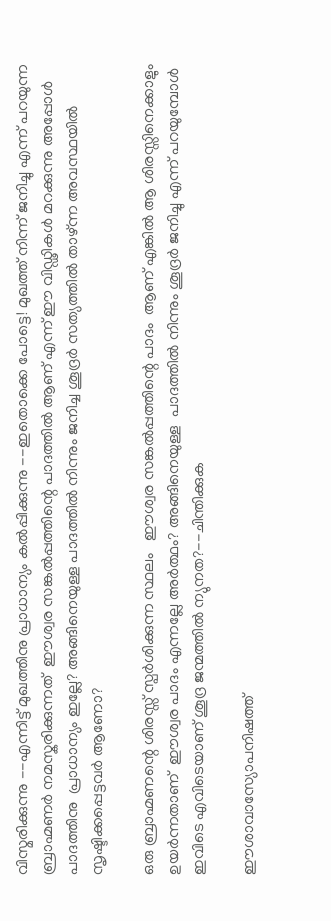വിസ്മരിക്കുന്നു --എന്നിട്ട് മുഖത്തിനു പ്രാധാന്യം കല്‍പ്പിക്കുന്നു --ഇതൊക്കെ പോട്ടെ! മുഖത്ത് നിന്ന് ജനിച്ചു എന്ന് പറയുന്ന ബ്രാഹ്മണര്‍ നമസ്കരിക്കുന്നത്  ഈശ്വര സങ്കല്‍പ്പത്തിന്റെ പാദത്തില്‍ ആണ് എന്ന് ഈ വിഡ്ഢികള്‍ മറക്കുന്നു അപ്പോള്‍ പാദത്തിനു  പ്രാധാന്യം ഇല്ലേ? അങ്ങിനെയുള്ള പാദത്തില്‍ നിന്നും ജനിച്ച ശൂദ്രര്‍ സത്യത്തില്‍ താഴ്ന്ന അവസ്ഥയില്‍ സൃഷ്ടിക്കപ്പെട്ടവര്‍ ആണോ?

ഒരു ബ്രാഹ്മണന്റെ ശിരസ്സ്‌ സ്പര്‍ശിക്കുന്ന സ്ഥലം   ഈശ്വര സങ്കല്‍പ്പത്തിന്റെ പാദം  ആണ് എങ്കില്‍ ആ ശിരസ്സിനെക്കാളും  ഉയര്‍ന്നതാണ്  ഈശ്വര പാദം എന്നല്ലേ അര്‍ത്ഥം? അങ്ങിനെയുള്ള  പാദത്തില്‍ നിന്നും ശൂദ്രര്‍ ജനിച്ചു എന്ന് പറയുമ്പോള്‍ ഇവിടെ എവിടെയാണ് ശൂദ്ര ജന്മത്തില്‍ ന്യുനത?--ചിന്തിക്കുക

ഈശാവാസ്യോപനിഷത്ത്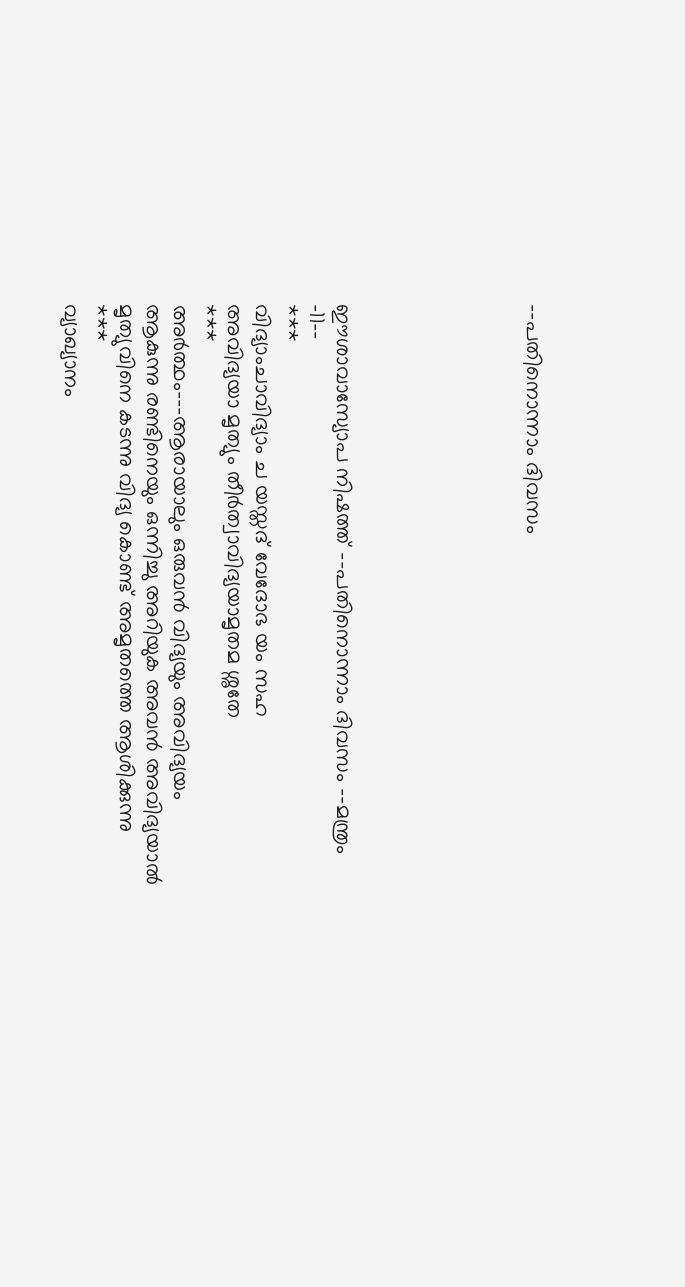--പതിനൊന്നാം ദിവസം






ഈശാവാസ്യോപ നിഷത്ത് --പതിനൊന്നാം ദിവസം --മന്ത്രം -11--
***
വിദ്യാംചാവിദ്യാം ച യസ്തദ് വേദോഭ യം സഹ
അവിദ്യയാ മൃത്യും തീര്‍ത്വാവിദ്യയാമൃതമ ശ്നുതേ
***
അര്‍ത്ഥം---ആരായാലും ഒരുവന്‍ വിദ്യയും അവിദ്യയം ആകുന്നു രണ്ടിനെയും ഒന്നിച്ചു അറിയുക അവന്‍ അവിദ്യയാല്‍ മൃത്യുവിനെ കടന്നു വിദ്യ കൊണ്ട് അമൃതത്തെ ആശിക്കുന്നു
***
വ്യാഖ്യാനം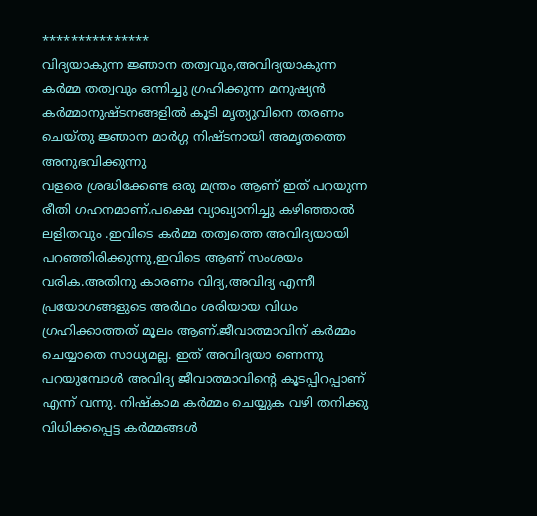***************
വിദ്യയാകുന്ന ജ്ഞാന തത്വവും,അവിദ്യയാകുന്ന കര്‍മ്മ തത്വവും ഒന്നിച്ചു ഗ്രഹിക്കുന്ന മനുഷ്യന്‍ കര്‍മ്മാനുഷ്ടനങ്ങളില്‍ കൂടി മൃത്യുവിനെ തരണം ചെയ്തു ജ്ഞാന മാര്‍ഗ്ഗ നിഷ്ടനായി അമൃതത്തെ അനുഭവിക്കുന്നു
വളരെ ശ്രദ്ധിക്കേണ്ട ഒരു മന്ത്രം ആണ് ഇത് പറയുന്ന രീതി ഗഹനമാണ്.പക്ഷെ വ്യാഖ്യാനിച്ചു കഴിഞ്ഞാല്‍ ലളിതവും .ഇവിടെ കര്‍മ്മ തത്വത്തെ അവിദ്യയായി പറഞ്ഞിരിക്കുന്നു,ഇവിടെ ആണ് സംശയം വരിക.അതിനു കാരണം വിദ്യ,അവിദ്യ എന്നീ പ്രയോഗങ്ങളുടെ അര്‍ഥം ശരിയായ വിധം ഗ്രഹിക്കാത്തത് മൂലം ആണ്.ജീവാത്മാവിന് കര്‍മ്മം ചെയ്യാതെ സാധ്യമല്ല. ഇത് അവിദ്യയാ ണെന്നു പറയുമ്പോള്‍ അവിദ്യ ജീവാത്മാവിന്റെ കൂടപ്പിറപ്പാണ് എന്ന് വന്നു. നിഷ്കാമ കര്‍മ്മം ചെയ്യുക വഴി തനിക്കു വിധിക്കപ്പെട്ട കര്‍മ്മങ്ങള്‍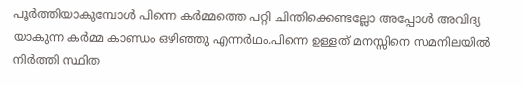പൂര്‍ത്തിയാകുമ്പോള്‍ പിന്നെ കര്‍മ്മത്തെ പറ്റി ചിന്തിക്കെണ്ടല്ലോ അപ്പോള്‍ അവിദ്യ യാകുന്ന കര്‍മ്മ കാണ്ഡം ഒഴിഞ്ഞു എന്നര്‍ഥം.പിന്നെ ഉള്ളത് മനസ്സിനെ സമനിലയില്‍ നിര്‍ത്തി സ്ഥിത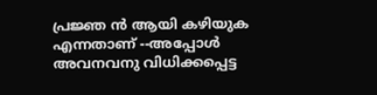പ്രജ്ഞ ന്‍ ആയി കഴിയുക എന്നതാണ് --അപ്പോള്‍ അവനവനു വിധിക്കപ്പെട്ട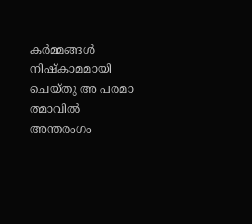കര്‍മ്മങ്ങള്‍ നിഷ്കാമമായി ചെയ്തു അ പരമാ ത്മാവില്‍ അന്തരംഗം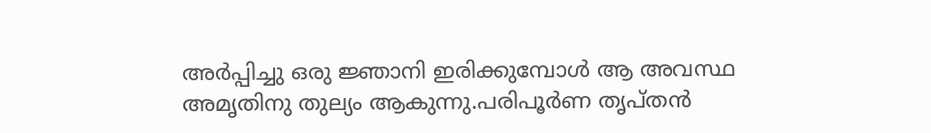അര്‍പ്പിച്ചു ഒരു ജ്ഞാനി ഇരിക്കുമ്പോള്‍ ആ അവസ്ഥ അമൃതിനു തുല്യം ആകുന്നു.പരിപൂര്‍ണ തൃപ്തന്‍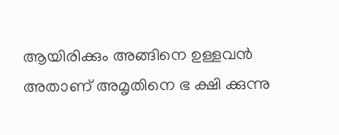ആയിരിക്കും അങ്ങിനെ ഉള്ളവന്‍ അതാണ്‌ അമൃതിനെ ഭ ക്ഷി ക്കുന്നു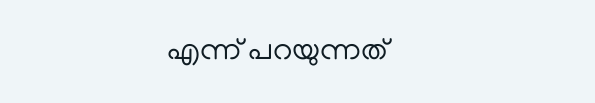എന്ന് പറയുന്നത്